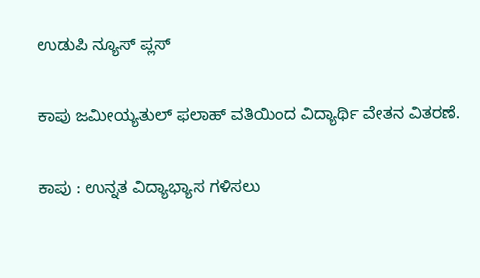ಉಡುಪಿ ನ್ಯೂಸ್ ಪ್ಲಸ್

ಕಾಪು ಜಮೀಯ್ಯತುಲ್ ಫಲಾಹ್ ವತಿಯಿಂದ ವಿದ್ಯಾರ್ಥಿ ವೇತನ ವಿತರಣೆ.

ಕಾಪು : ಉನ್ನತ ವಿದ್ಯಾಭ್ಯಾಸ ಗಳಿಸಲು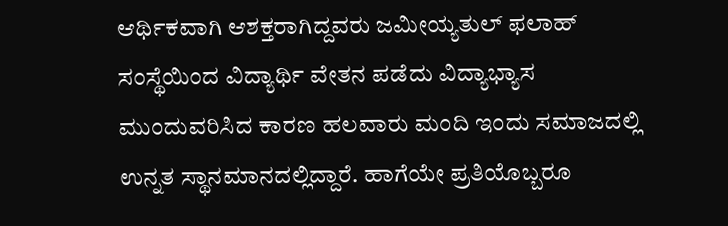ಆರ್ಥಿಕವಾಗಿ ಆಶಕ್ತರಾಗಿದ್ದವರು ಜಮೀಯ್ಯತುಲ್ ಫಲಾಹ್ ಸಂಸ್ಥೆಯಿಂದ ವಿದ್ಯಾರ್ಥಿ ವೇತನ ಪಡೆದು ವಿದ್ಯಾಭ್ಯಾಸ ಮುಂದುವರಿಸಿದ ಕಾರಣ ಹಲವಾರು ಮಂದಿ ಇಂದು ಸಮಾಜದಲ್ಲಿ ಉನ್ನತ ಸ್ಥಾನಮಾನದಲ್ಲಿದ್ದಾರೆ. ಹಾಗೆಯೇ ಪ್ರತಿಯೊಬ್ಬರೂ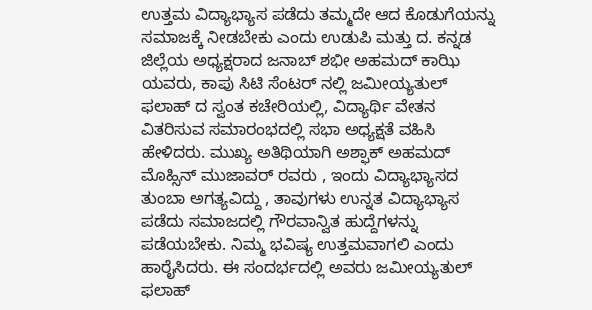ಉತ್ತಮ ವಿದ್ಯಾಭ್ಯಾಸ ಪಡೆದು ತಮ್ಮದೇ ಆದ ಕೊಡುಗೆಯನ್ನು ಸಮಾಜಕ್ಕೆ ನೀಡಬೇಕು ಎಂದು ಉಡುಪಿ ಮತ್ತು ದ. ಕನ್ನಡ ಜಿಲ್ಲೆಯ ಅಧ್ಯಕ್ಷರಾದ ಜನಾಬ್ ಶಭೀ ಅಹಮದ್ ಕಾಝಿ ಯವರು, ಕಾಪು ಸಿಟಿ ಸೆಂಟರ್ ನಲ್ಲಿ ಜಮೀಯ್ಯತುಲ್ ಫಲಾಹ್ ದ ಸ್ವಂತ ಕಚೇರಿಯಲ್ಲಿ, ವಿದ್ಯಾರ್ಥಿ ವೇತನ ವಿತರಿಸುವ ಸಮಾರಂಭದಲ್ಲಿ ಸಭಾ ಅಧ್ಯಕ್ಷತೆ ವಹಿಸಿ ಹೇಳಿದರು. ಮುಖ್ಯ ಅತಿಥಿಯಾಗಿ ಅಶ್ಫಾಕ್ ಅಹಮದ್ ಮೊಹ್ಸಿನ್ ಮುಜಾವರ್ ರವರು , ಇಂದು ವಿದ್ಯಾಭ್ಯಾಸದ ತುಂಬಾ ಅಗತ್ಯವಿದ್ದು , ತಾವುಗಳು ಉನ್ನತ ವಿದ್ಯಾಭ್ಯಾಸ ಪಡೆದು ಸಮಾಜದಲ್ಲಿ ಗೌರವಾನ್ವಿತ ಹುದ್ದೆಗಳನ್ನು ಪಡೆಯಬೇಕು. ನಿಮ್ಮ ಭವಿಷ್ಯ ಉತ್ತಮವಾಗಲಿ ಎಂದು ಹಾರೈಸಿದರು. ಈ ಸಂದರ್ಭದಲ್ಲಿ ಅವರು ಜಮೀಯ್ಯತುಲ್ ಫಲಾಹ್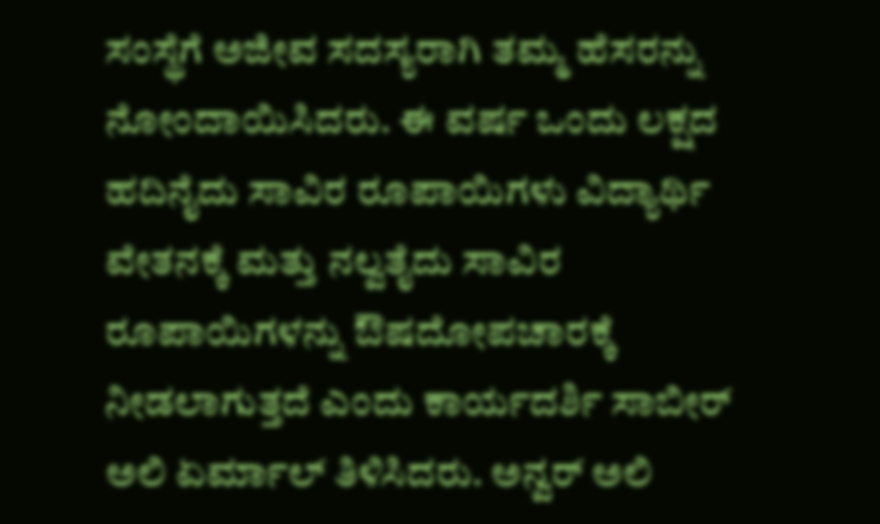ಸಂಸ್ಥೆಗೆ ಅಜೀವ ಸದಸ್ಯರಾಗಿ ತಮ್ಮ ಹೆಸರನ್ನು ನೋಂದಾಯಿಸಿದರು. ಈ ವರ್ಷ ಒಂದು ಲಕ್ಷದ ಹದಿನೈದು ಸಾವಿರ ರೂಪಾಯಿಗಳು ವಿದ್ಯಾರ್ಥಿ ವೇತನಕ್ಕೆ ಮತ್ತು ನಲ್ವತೈದು ಸಾವಿರ ರೂಪಾಯಿಗಳನ್ನು ಔಷದೋಪಚಾರಕ್ಕೆ ನೀಡಲಾಗುತ್ತದೆ ಎಂದು ಕಾರ್ಯದರ್ಶಿ ಸಾಬೀರ್ ಅಲಿ ಏರ್ಮಾಲ್ ತಿಳಿಸಿದರು. ಅನ್ವರ್ ಅಲಿ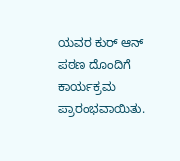ಯವರ ಕುರ್ ಆನ್ ಪಠಣ ದೊಂದಿಗೆ ಕಾರ್ಯಕ್ರಮ ಪ್ರಾರಂಭವಾಯಿತು.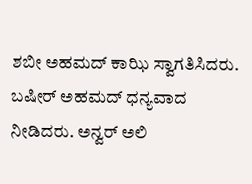ಶಬೀ ಅಹಮದ್ ಕಾಝಿ ಸ್ವಾಗತಿಸಿದರು. ಬಷೀರ್ ಅಹಮದ್ ಧನ್ಯವಾದ ನೀಡಿದರು. ಅನ್ವರ್ ಅಲಿ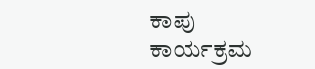ಕಾಪು ಕಾರ್ಯಕ್ರಮ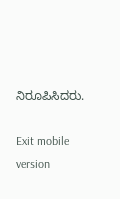ನಿರೂಪಿಸಿದರು.

Exit mobile version